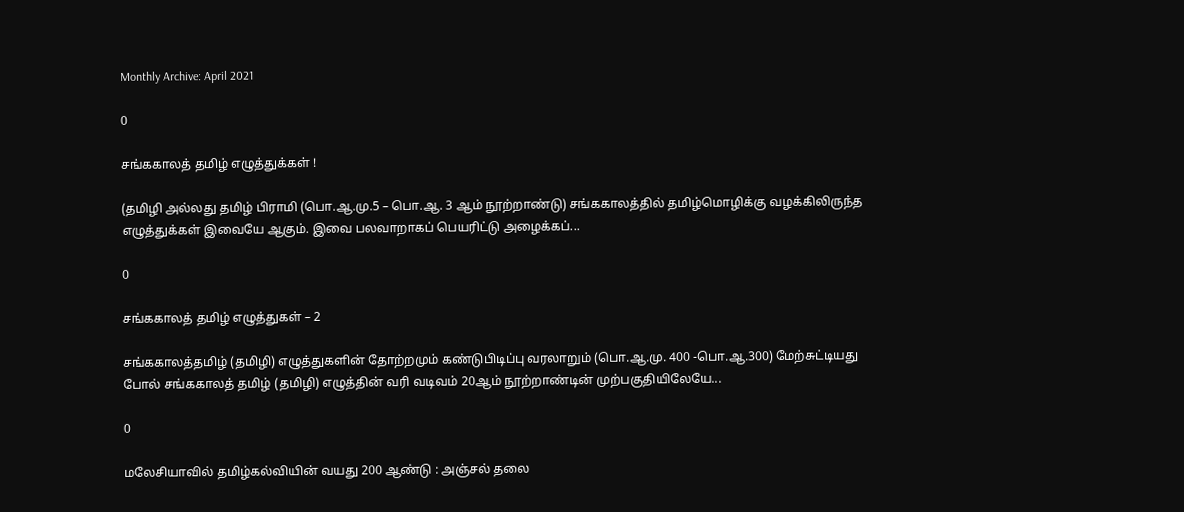Monthly Archive: April 2021

0

சங்ககாலத் தமிழ் எழுத்துக்கள் !

(தமிழி அல்லது தமிழ் பிராமி (பொ.ஆ.மு.5 – பொ.ஆ. 3 ஆம் நூற்றாண்டு) சங்ககாலத்தில் தமிழ்மொழிக்கு வழக்கிலிருந்த எழுத்துக்கள் இவையே ஆகும். இவை பலவாறாகப் பெயரிட்டு அழைக்கப்...

0

சங்ககாலத் தமிழ் எழுத்துகள் – 2

சங்ககாலத்தமிழ் (தமிழி) எழுத்துகளின் தோற்றமும் கண்டுபிடிப்பு வரலாறும் (பொ.ஆ.மு. 400 -பொ.ஆ.300) மேற்சுட்டியது போல் சங்ககாலத் தமிழ் (தமிழி) எழுத்தின் வரி வடிவம் 20ஆம் நூற்றாண்டின் முற்பகுதியிலேயே...

0

மலேசியாவில் தமிழ்கல்வியின் வயது 200 ஆண்டு : அஞ்சல் தலை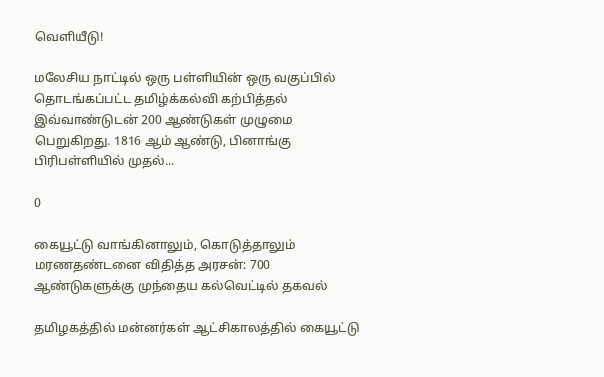வெளியீடு!

மலேசிய நாட்டில் ஒரு பள்ளியின் ஒரு வகுப்பில் தொடங்கப்பட்ட தமிழ்க்கல்வி கற்பித்தல் இவ்வாண்டுடன் 200 ஆண்டுகள் முழுமை பெறுகிறது. 1816 ஆம் ஆண்டு, பினாங்கு பிரிபள்ளியில் முதல்...

0

கையூட்டு வாங்கினாலும், கொடுத்தாலும் மரணதண்டனை விதித்த அரசன்: 700 ஆண்டுகளுக்கு முந்தைய கல்வெட்டில் தகவல்

தமிழகத்தில் மன்னர்கள் ஆட்சிகாலத்தில் கையூட்டு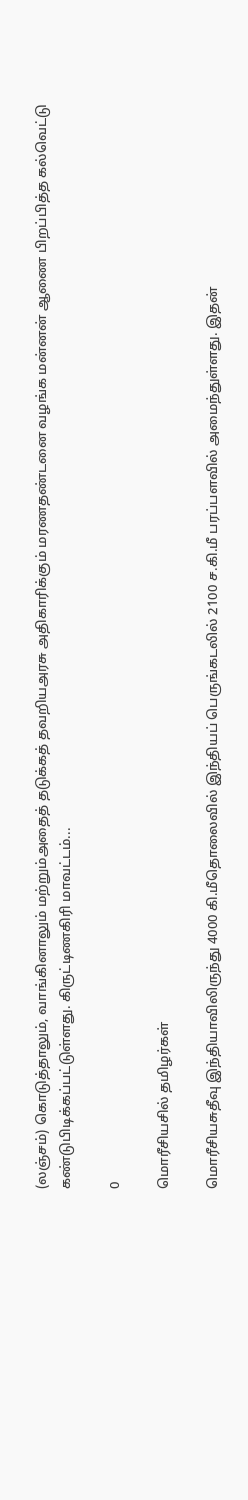(லஞ்சம்) கொடுத்தாலும், வாங்கினாலும் மற்றும்அதைத் தடுக்கத் தவறியஅரசு அதிகாரிக்கும் மரணதண்டனை வழங்க மன்னன் ஆணை பிறப்பித்த கல்வெட்டு கண்டுபிடிக்கப்பட்டுள்ளது. கிருட்டிணகிரி மாவட்டம்...

0

மொரீசியசில் தமிழர்கள்

மொரீசியசுதீவு இந்தியாவிலிருந்து 4000 கி.மீதொலைவில் இந்தியப் பெருங்கடலில் 2100 ச.கி.மீ பரப்பளவில் அமைந்துள்ளது. இதன்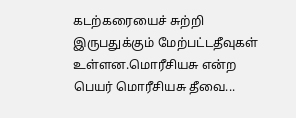கடற்கரையைச் சுற்றி இருபதுக்கும் மேற்பட்டதீவுகள் உள்ளன.மொரீசியசு என்ற பெயர் மொரீசியசு தீவை...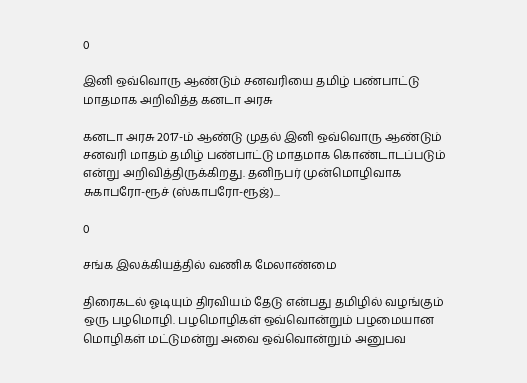0

இனி ஒவ்வொரு ஆண்டும் சனவரியை தமிழ் பண்பாட்டு மாதமாக அறிவித்த கனடா அரசு

கனடா அரசு 2017-ம் ஆண்டு முதல் இனி ஒவ்வொரு ஆண்டும் சனவரி மாதம் தமிழ் பண்பாட்டு மாதமாக கொண்டாடப்படும் என்று அறிவித்திருக்கிறது. தனிநபர் முன்மொழிவாக சுகாபரோ-ரூச் (ஸ்காபரோ-ரூஜ்)...

0

சங்க இலக்கியத்தில் வணிக மேலாண்மை

திரைகடல் ஓடியும் திரவியம் தேடு என்பது தமிழில் வழங்கும் ஒரு பழமொழி. பழமொழிகள் ஒவ்வொன்றும் பழமையான மொழிகள் மட்டுமன்று அவை ஒவ்வொன்றும் அனுபவ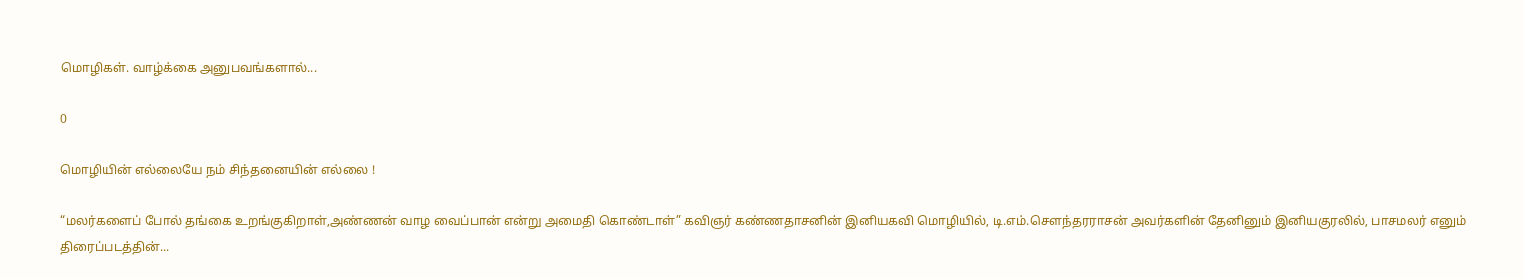மொழிகள். வாழ்க்கை அனுபவங்களால்...

0

மொழியின் எல்லையே நம் சிந்தனையின் எல்லை !

“மலர்களைப் போல் தங்கை உறங்குகிறாள்,அண்ணன் வாழ வைப்பான் என்று அமைதி கொண்டாள்” கவிஞர் கண்ணதாசனின் இனியகவி மொழியில், டி.எம்.சௌந்தரராசன் அவர்களின் தேனினும் இனியகுரலில், பாசமலர் எனும் திரைப்படத்தின்...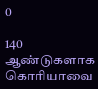0

140 ஆண்டுகளாக கொரியாவை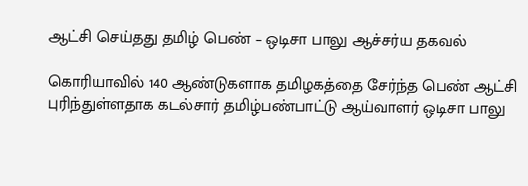ஆட்சி செய்தது தமிழ் பெண் – ஒடிசா பாலு ஆச்சர்ய தகவல்

கொரியாவில் 140 ஆண்டுகளாக தமிழகத்தை சேர்ந்த பெண் ஆட்சி புரிந்துள்ளதாக கடல்சார் தமிழ்பண்பாட்டு ஆய்வாளர் ஒடிசா பாலு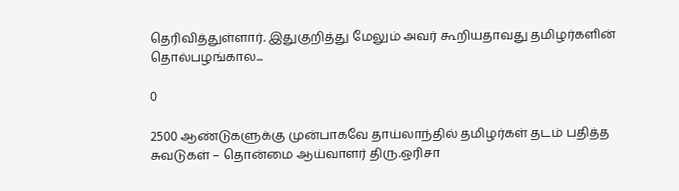தெரிவித்துள்ளார். இதுகுறித்து மேலும் அவர் கூறியதாவது தமிழர்களின் தொல்பழங்கால...

0

2500 ஆண்டுகளுக்கு முன்பாகவே தாய்லாந்தில் தமிழர்கள் தடம் பதித்த சுவடுகள் – தொன்மை ஆய்வாளர் திரு.ஒரிசா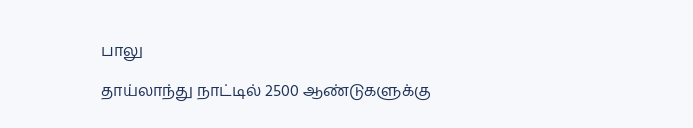பாலு

தாய்லாந்து நாட்டில் 2500 ஆண்டுகளுக்கு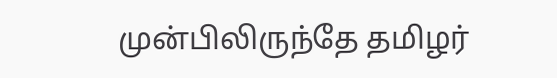முன்பிலிருந்தே தமிழர்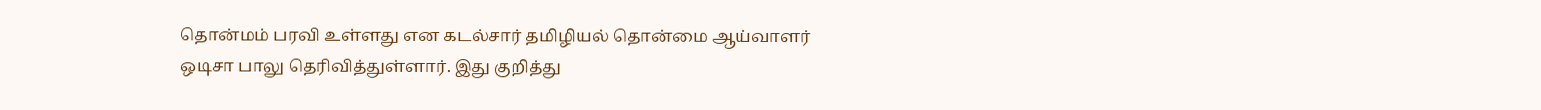தொன்மம் பரவி உள்ளது என கடல்சார் தமிழியல் தொன்மை ஆய்வாளர் ஒடிசா பாலு தெரிவித்துள்ளார். இது குறித்து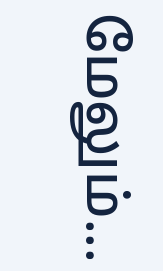மேலும்...